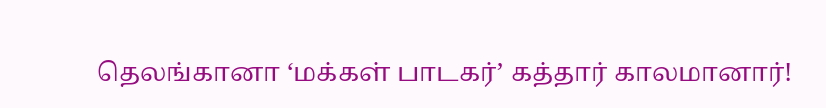தெலங்கானா ‘மக்கள் பாடகர்’ கத்தார் காலமானார்!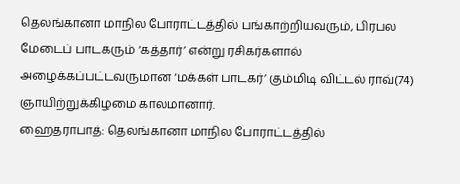தெலங்கானா மாநில போராட்டத்தில் பங்காற்றியவரும், பிரபல மேடைப் பாடகரும் ‘கத்தார்’ என்று ரசிகர்களால் அழைக்கப்பட்டவருமான ‘மக்கள் பாடகர்’ கும்மிடி விட்டல் ராவ்(74) ஞாயிற்றுக்கிழமை காலமானார்.
ஹைதராபாத்: தெலங்கானா மாநில போராட்டத்தில்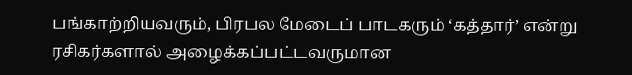பங்காற்றியவரும், பிரபல மேடைப் பாடகரும் ‘கத்தார்’ என்று ரசிகர்களால் அழைக்கப்பட்டவருமான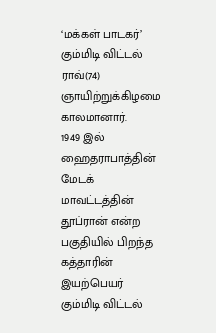‘மக்கள் பாடகர்’ கும்மிடி விட்டல் ராவ்(74) ஞாயிற்றுக்கிழமை காலமானார்.
1949 இல் ஹைதராபாத்தின் மேடக் மாவட்டத்தின் தூப்ரான் என்ற பகுதியில் பிறந்த கத்தாரின் இயற்பெயர் கும்மிடி விட்டல்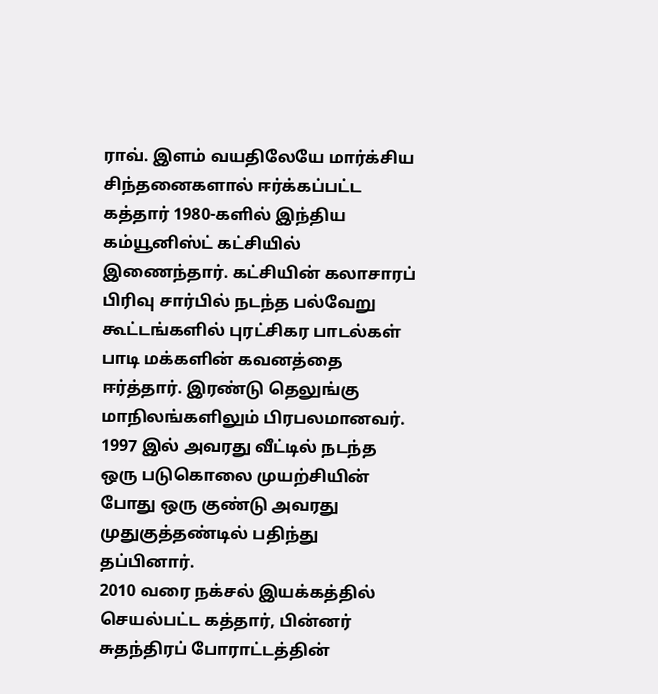ராவ். இளம் வயதிலேயே மார்க்சிய சிந்தனைகளால் ஈர்க்கப்பட்ட கத்தார் 1980-களில் இந்திய கம்யூனிஸ்ட் கட்சியில் இணைந்தார். கட்சியின் கலாசாரப் பிரிவு சார்பில் நடந்த பல்வேறு கூட்டங்களில் புரட்சிகர பாடல்கள் பாடி மக்களின் கவனத்தை ஈர்த்தார். இரண்டு தெலுங்கு மாநிலங்களிலும் பிரபலமானவர். 1997 இல் அவரது வீட்டில் நடந்த ஒரு படுகொலை முயற்சியின் போது ஒரு குண்டு அவரது முதுகுத்தண்டில் பதிந்து தப்பினார்.
2010 வரை நக்சல் இயக்கத்தில் செயல்பட்ட கத்தார், பின்னர் சுதந்திரப் போராட்டத்தின்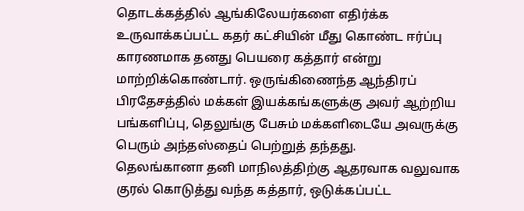தொடக்கத்தில் ஆங்கிலேயர்களை எதிர்க்க உருவாக்கப்பட்ட கதர் கட்சியின் மீது கொண்ட ஈர்ப்பு காரணமாக தனது பெயரை கத்தார் என்று மாற்றிக்கொண்டார். ஒருங்கிணைந்த ஆந்திரப் பிரதேசத்தில் மக்கள் இயக்கங்களுக்கு அவர் ஆற்றிய பங்களிப்பு, தெலுங்கு பேசும் மக்களிடையே அவருக்கு பெரும் அந்தஸ்தைப் பெற்றுத் தந்தது.
தெலங்கானா தனி மாநிலத்திற்கு ஆதரவாக வலுவாக குரல் கொடுத்து வந்த கத்தார், ஒடுக்கப்பட்ட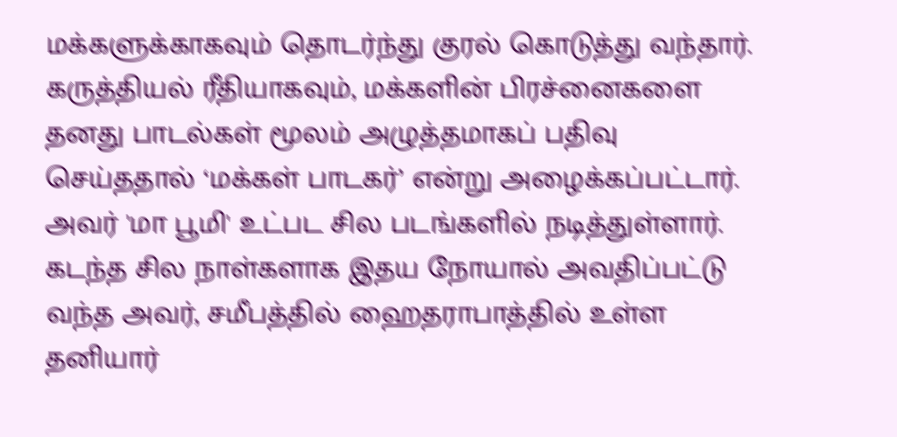மக்களுக்காகவும் தொடர்ந்து குரல் கொடுத்து வந்தார். கருத்தியல் ரீதியாகவும், மக்களின் பிரச்னைகளை தனது பாடல்கள் மூலம் அழுத்தமாகப் பதிவு செய்ததால் ‘மக்கள் பாடகர்’ என்று அழைக்கப்பட்டார். அவர் 'மா பூமி' உட்பட சில படங்களில் நடித்துள்ளார்.
கடந்த சில நாள்களாக இதய நோயால் அவதிப்பட்டு வந்த அவர், சமீபத்தில் ஹைதராபாத்தில் உள்ள தனியார்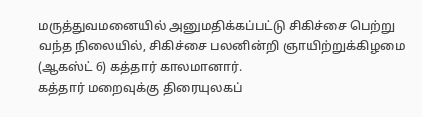மருத்துவமனையில் அனுமதிக்கப்பட்டு சிகிச்சை பெற்று வந்த நிலையில், சிகிச்சை பலனின்றி ஞாயிற்றுக்கிழமை (ஆகஸ்ட் 6) கத்தார் காலமானார்.
கத்தார் மறைவுக்கு திரையுலகப்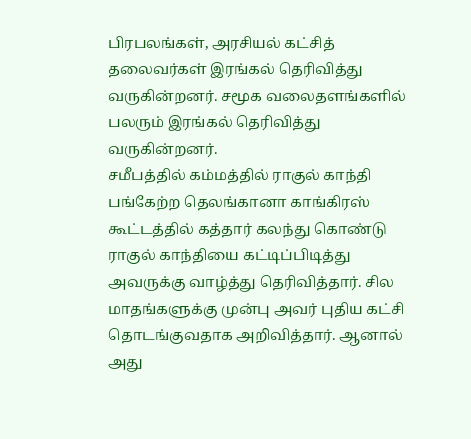பிரபலங்கள், அரசியல் கட்சித் தலைவர்கள் இரங்கல் தெரிவித்து வருகின்றனர். சமூக வலைதளங்களில் பலரும் இரங்கல் தெரிவித்து வருகின்றனர்.
சமீபத்தில் கம்மத்தில் ராகுல் காந்தி பங்கேற்ற தெலங்கானா காங்கிரஸ் கூட்டத்தில் கத்தார் கலந்து கொண்டு ராகுல் காந்தியை கட்டிப்பிடித்து அவருக்கு வாழ்த்து தெரிவித்தார். சில மாதங்களுக்கு முன்பு அவர் புதிய கட்சி தொடங்குவதாக அறிவித்தார். ஆனால் அது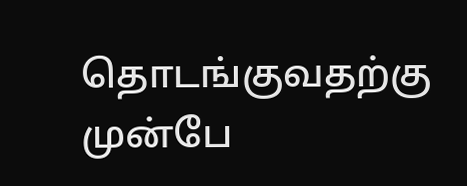தொடங்குவதற்கு முன்பே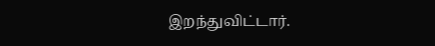இறந்துவிட்டார்.